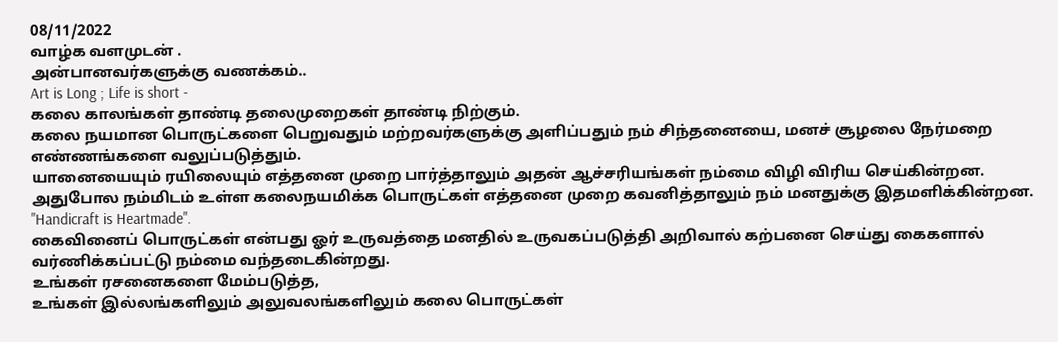08/11/2022
வாழ்க வளமுடன் .
அன்பானவர்களுக்கு வணக்கம்..
Art is Long ; Life is short -
கலை காலங்கள் தாண்டி தலைமுறைகள் தாண்டி நிற்கும்.
கலை நயமான பொருட்களை பெறுவதும் மற்றவர்களுக்கு அளிப்பதும் நம் சிந்தனையை, மனச் சூழலை நேர்மறை எண்ணங்களை வலுப்படுத்தும்.
யானையையும் ரயிலையும் எத்தனை முறை பார்த்தாலும் அதன் ஆச்சரியங்கள் நம்மை விழி விரிய செய்கின்றன.
அதுபோல நம்மிடம் உள்ள கலைநயமிக்க பொருட்கள் எத்தனை முறை கவனித்தாலும் நம் மனதுக்கு இதமளிக்கின்றன.
"Handicraft is Heartmade".
கைவினைப் பொருட்கள் என்பது ஓர் உருவத்தை மனதில் உருவகப்படுத்தி அறிவால் கற்பனை செய்து கைகளால் வர்ணிக்கப்பட்டு நம்மை வந்தடைகின்றது.
உங்கள் ரசனைகளை மேம்படுத்த,
உங்கள் இல்லங்களிலும் அலுவலங்களிலும் கலை பொருட்கள்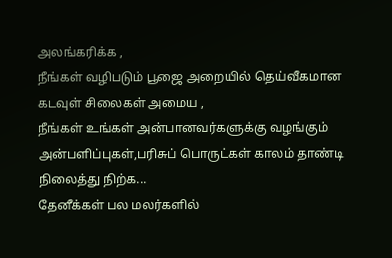அலங்கரிக்க ,
நீங்கள் வழிபடும் பூஜை அறையில் தெய்வீகமான கடவுள் சிலைகள் அமைய ,
நீங்கள் உங்கள் அன்பானவர்களுக்கு வழங்கும் அன்பளிப்புகள்,பரிசுப் பொருட்கள் காலம் தாண்டி நிலைத்து நிற்க...
தேனீக்கள் பல மலர்களில்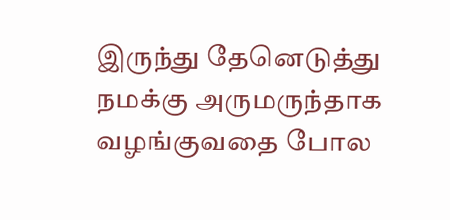இருந்து தேனெடுத்து நமக்கு அருமருந்தாக வழங்குவதை போல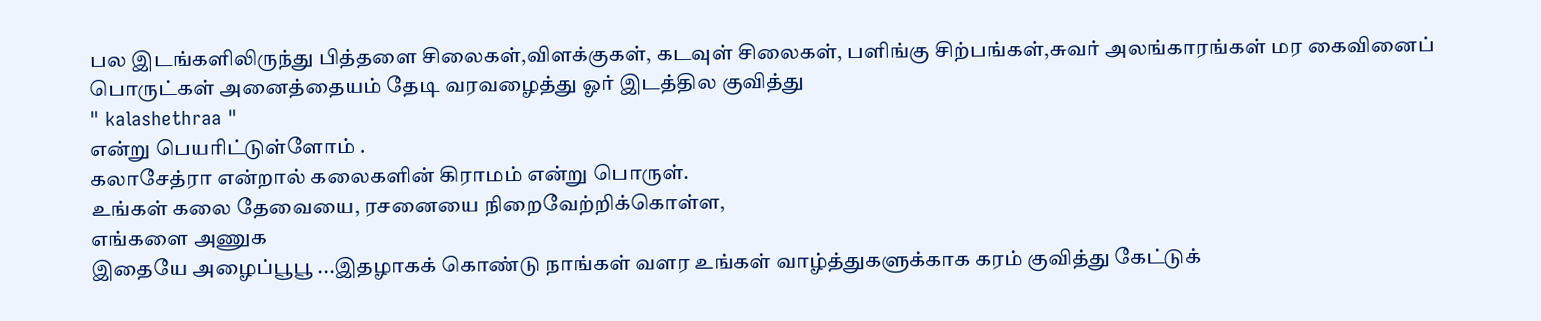பல இடங்களிலிருந்து பித்தளை சிலைகள்,விளக்குகள், கடவுள் சிலைகள், பளிங்கு சிற்பங்கள்,சுவர் அலங்காரங்கள் மர கைவினைப் பொருட்கள் அனைத்தையம் தேடி வரவழைத்து ஓர் இடத்தில குவித்து
" kalashethraa "
என்று பெயரிட்டுள்ளோம் .
கலாசேத்ரா என்றால் கலைகளின் கிராமம் என்று பொருள்.
உங்கள் கலை தேவையை, ரசனையை நிறைவேற்றிக்கொள்ள,
எங்களை அணுக
இதையே அழைப்பூபூ ...இதழாகக் கொண்டு நாங்கள் வளர உங்கள் வாழ்த்துகளுக்காக கரம் குவித்து கேட்டுக்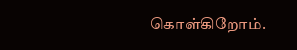கொள்கிறோம்.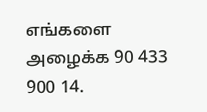எங்களை அழைக்க 90 433 900 14.